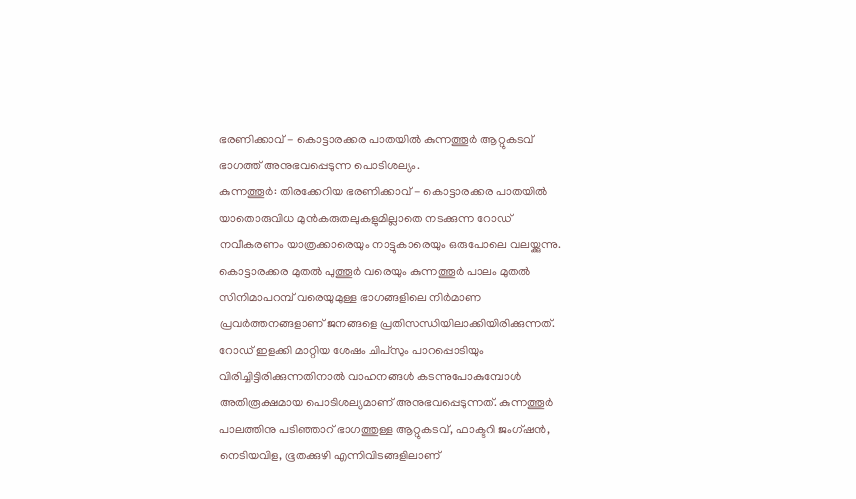ഭരണിക്കാവ് - കൊട്ടാരക്കര പാതയിൽ കുന്നത്തൂർ ആറ്റുകടവ് ഭാഗത്ത് അനുഭവപ്പെടുന്ന പൊടിശല്യം.
കുന്നത്തൂർ: തിരക്കേറിയ ഭരണിക്കാവ് - കൊട്ടാരക്കര പാതയിൽ യാതൊരുവിധ മുൻകരുതലുകളുമില്ലാതെ നടക്കുന്ന റോഡ് നവീകരണം യാത്രക്കാരെയും നാട്ടുകാരെയും ഒരുപോലെ വലയ്ക്കുന്നു.
കൊട്ടാരക്കര മുതൽ പുത്തൂർ വരെയും കുന്നത്തൂർ പാലം മുതൽ സിനിമാപറമ്പ് വരെയുമുള്ള ഭാഗങ്ങളിലെ നിർമാണ പ്രവർത്തനങ്ങളാണ് ജനങ്ങളെ പ്രതിസന്ധിയിലാക്കിയിരിക്കുന്നത്.
റോഡ് ഇളക്കി മാറ്റിയ ശേഷം ചിപ്സും പാറപ്പൊടിയും വിരിച്ചിട്ടിരിക്കുന്നതിനാൽ വാഹനങ്ങൾ കടന്നുപോകുമ്പോൾ അതിരൂക്ഷമായ പൊടിശല്യമാണ് അനുഭവപ്പെടുന്നത്. കുന്നത്തൂർ പാലത്തിനു പടിഞ്ഞാറ് ഭാഗത്തുള്ള ആറ്റുകടവ്, ഫാക്ടറി ജംഗ്ഷൻ, നെടിയവിള, ഭൂതക്കുഴി എന്നിവിടങ്ങളിലാണ്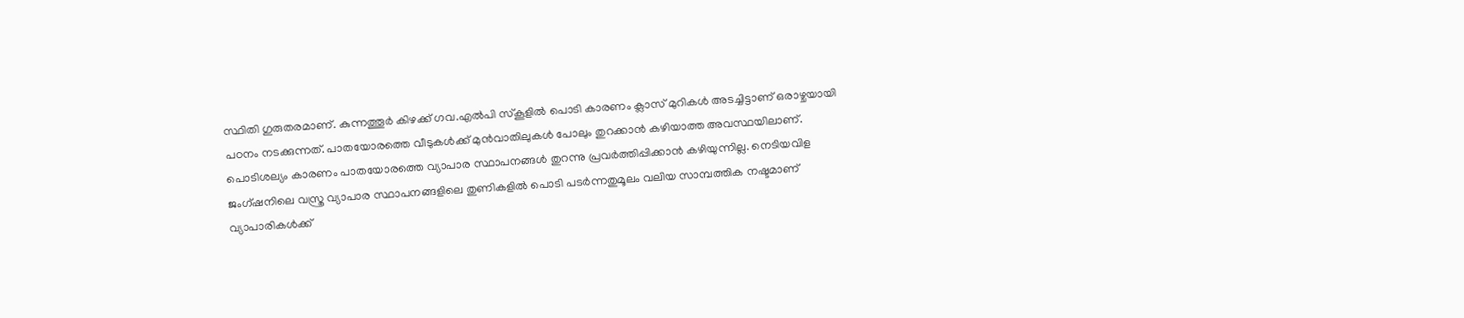സ്ഥിതി ഗുരുതരമാണ്. കുന്നത്തൂർ കിഴക്ക് ഗവ.എൽപി സ്കൂളിൽ പൊടി കാരണം ക്ലാസ് മുറികൾ അടച്ചിട്ടാണ് ഒരാഴ്ചയായി പഠനം നടക്കുന്നത്. പാതയോരത്തെ വീടുകൾക്ക് മുൻവാതിലുകൾ പോലും തുറക്കാൻ കഴിയാത്ത അവസ്ഥയിലാണ്.
പൊടിശല്യം കാരണം പാതയോരത്തെ വ്യാപാര സ്ഥാപനങ്ങൾ തുറന്നു പ്രവർത്തിപ്പിക്കാൻ കഴിയുന്നില്ല. നെടിയവിള ജംഗ്ഷനിലെ വസ്ത്ര വ്യാപാര സ്ഥാപനങ്ങളിലെ തുണികളിൽ പൊടി പടർന്നതുമൂലം വലിയ സാമ്പത്തിക നഷ്ടമാണ് വ്യാപാരികൾക്ക്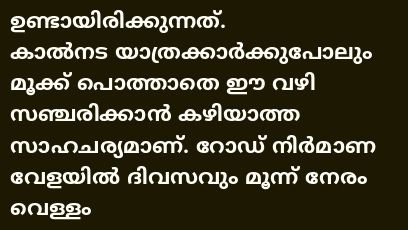ഉണ്ടായിരിക്കുന്നത്.
കാൽനട യാത്രക്കാർക്കുപോലും മൂക്ക് പൊത്താതെ ഈ വഴി സഞ്ചരിക്കാൻ കഴിയാത്ത സാഹചര്യമാണ്. റോഡ് നിർമാണ വേളയിൽ ദിവസവും മൂന്ന് നേരം വെള്ളം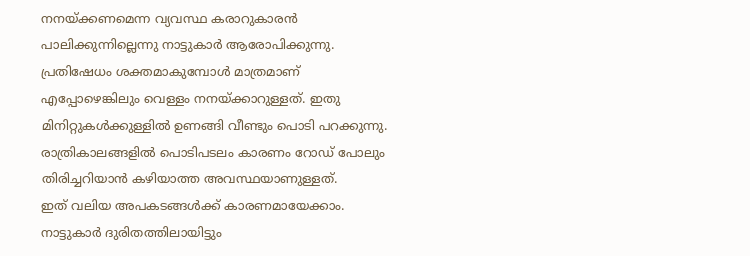നനയ്ക്കണമെന്ന വ്യവസ്ഥ കരാറുകാരൻ പാലിക്കുന്നില്ലെന്നു നാട്ടുകാർ ആരോപിക്കുന്നു.
പ്രതിഷേധം ശക്തമാകുമ്പോൾ മാത്രമാണ് എപ്പോഴെങ്കിലും വെള്ളം നനയ്ക്കാറുള്ളത്. ഇതു മിനിറ്റുകൾക്കുള്ളിൽ ഉണങ്ങി വീണ്ടും പൊടി പറക്കുന്നു. രാത്രികാലങ്ങളിൽ പൊടിപടലം കാരണം റോഡ് പോലും തിരിച്ചറിയാൻ കഴിയാത്ത അവസ്ഥയാണുള്ളത്.
ഇത് വലിയ അപകടങ്ങൾക്ക് കാരണമായേക്കാം. നാട്ടുകാർ ദുരിതത്തിലായിട്ടും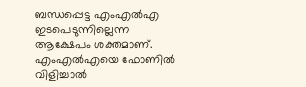ബന്ധപ്പെട്ട എംഎൽഎ ഇടപെടുന്നില്ലെന്ന ആക്ഷേപം ശക്തമാണ്. എംഎൽഎയെ ഫോണിൽ വിളിച്ചാൽ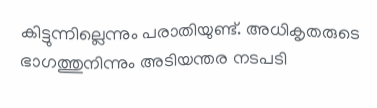കിട്ടുന്നില്ലെന്നും പരാതിയുണ്ട്. അധികൃതരുടെ ഭാഗത്തുനിന്നും അടിയന്തര നടപടി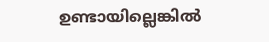ഉണ്ടായില്ലെങ്കിൽ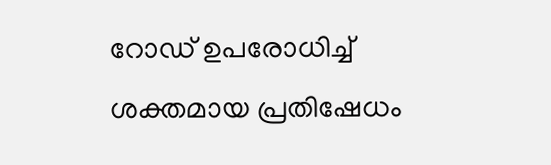റോഡ് ഉപരോധിച്ച് ശക്തമായ പ്രതിഷേധം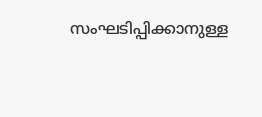സംഘടിപ്പിക്കാനുള്ള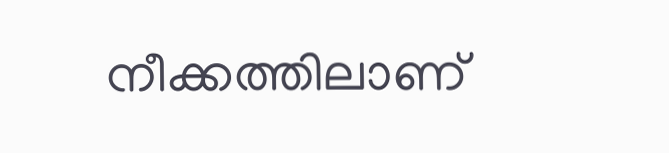നീക്കത്തിലാണ്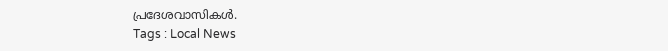പ്രദേശവാസികൾ.
Tags : Local News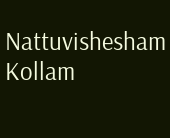Nattuvishesham Kollam